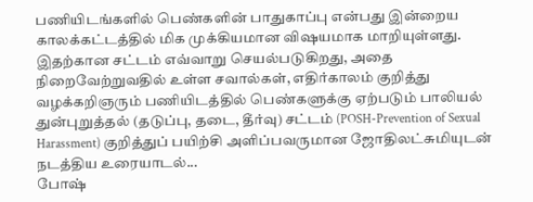பணியிடங்களில் பெண்களின் பாதுகாப்பு என்பது இன்றைய காலக்கட்டத்தில் மிக முக்கியமான விஷயமாக மாறியுள்ளது. இதற்கான சட்டம் எவ்வாறு செயல்படுகிறது, அதை நிறைவேற்றுவதில் உள்ள சவால்கள், எதிர்காலம் குறித்து வழக்கறிஞரும் பணியிடத்தில் பெண்களுக்கு ஏற்படும் பாலியல் துன்புறுத்தல் (தடுப்பு, தடை, தீர்வு) சட்டம் (POSH-Prevention of Sexual Harassment) குறித்துப் பயிற்சி அளிப்பவருமான ஜோதிலட்சுமியுடன் நடத்திய உரையாடல்...
போஷ்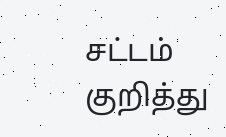சட்டம் குறித்து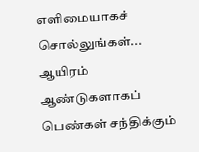எளிமையாகச் சொல்லுங்கள்...
ஆயிரம் ஆண்டுகளாகப் பெண்கள் சந்திக்கும்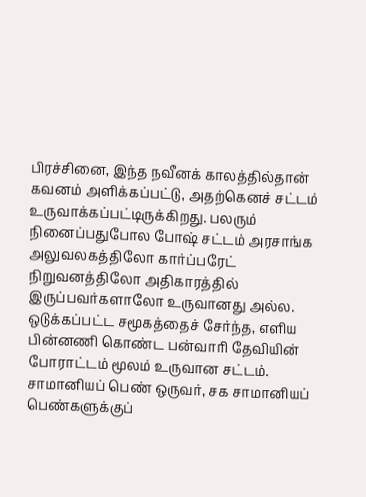பிரச்சினை, இந்த நவீனக் காலத்தில்தான் கவனம் அளிக்கப்பட்டு, அதற்கெனச் சட்டம் உருவாக்கப்பட்டிருக்கிறது. பலரும் நினைப்பதுபோல போஷ் சட்டம் அரசாங்க அலுவலகத்திலோ கார்ப்பரேட் நிறுவனத்திலோ அதிகாரத்தில் இருப்பவர்களாலோ உருவானது அல்ல.
ஒடுக்கப்பட்ட சமூகத்தைச் சேர்ந்த, எளிய பின்னணி கொண்ட பன்வாரி தேவியின் போராட்டம் மூலம் உருவான சட்டம். சாமானியப் பெண் ஒருவர், சக சாமானியப் பெண்களுக்குப்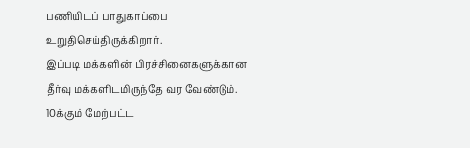பணியிடப் பாதுகாப்பை உறுதிசெய்திருக்கிறார்.
இப்படி மக்களின் பிரச்சினைகளுக்கான தீர்வு மக்களிடமிருந்தே வர வேண்டும். 10க்கும் மேற்பட்ட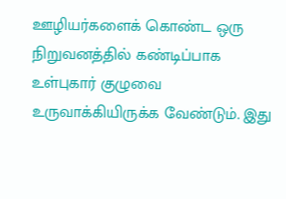ஊழியர்களைக் கொண்ட ஒரு நிறுவனத்தில் கண்டிப்பாக உள்புகார் குழுவை உருவாக்கியிருக்க வேண்டும். இது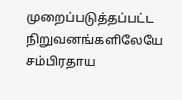முறைப்படுத்தப்பட்ட நிறுவனங்களிலேயே சம்பிரதாய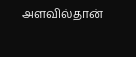அளவில்தான்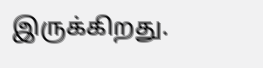இருக்கிறது.